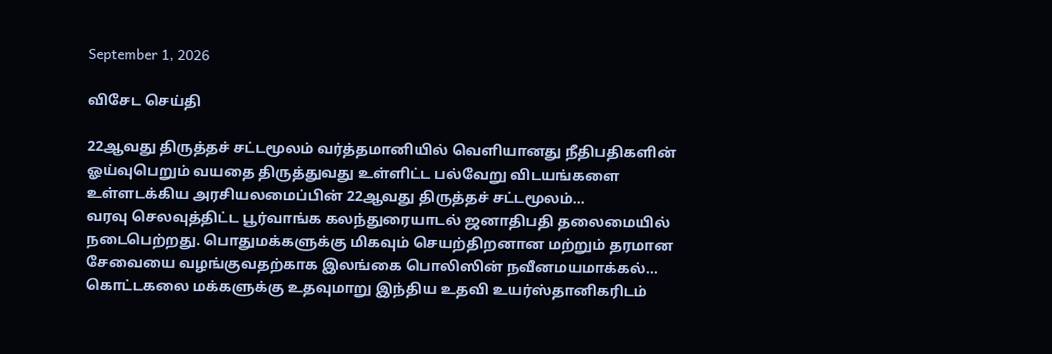September 1, 2026

விசேட செய்தி

22ஆவது திருத்தச் சட்டமூலம் வர்த்தமானியில் வெளியானது நீதிபதிகளின் ஓய்வுபெறும் வயதை திருத்துவது உள்ளிட்ட பல்வேறு விடயங்களை உள்ளடக்கிய அரசியலமைப்பின் 22ஆவது திருத்தச் சட்டமூலம்...
வரவு செலவுத்திட்ட பூர்வாங்க கலந்துரையாடல் ஜனாதிபதி தலைமையில் நடைபெற்றது. பொதுமக்களுக்கு மிகவும் செயற்திறனான மற்றும் தரமான சேவையை வழங்குவதற்காக இலங்கை பொலிஸின் நவீனமயமாக்கல்...
கொட்டகலை மக்களுக்கு உதவுமாறு இந்திய உதவி உயர்ஸ்தானிகரிடம்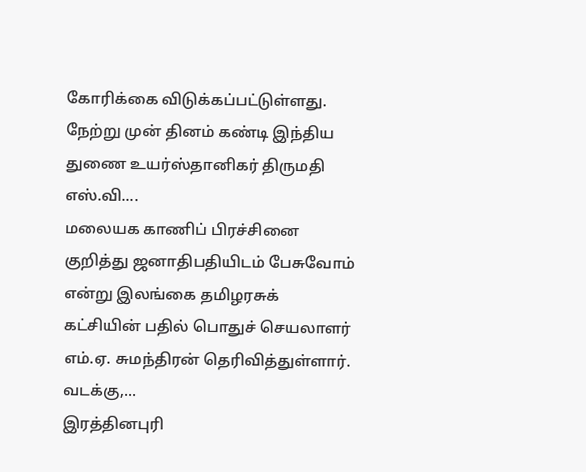கோரிக்கை விடுக்கப்பட்டுள்ளது. நேற்று முன் தினம் கண்டி இந்திய துணை உயர்ஸ்தானிகர் திருமதி எஸ்.வி....
மலையக காணிப் பிரச்சினை குறித்து ஜனாதிபதியிடம் பேசுவோம் என்று இலங்கை தமிழரசுக் கட்சியின் பதில் பொதுச் செயலாளர் எம்.ஏ. சுமந்திரன் தெரிவித்துள்ளார். வடக்கு,...
இரத்தினபுரி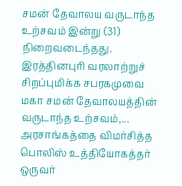சமன் தேவாலய வருடாந்த உற்சவம் இன்று (31) நிறைவடைந்தது. இரத்தினபுரி வரலாற்றுச் சிறப்புமிக்க சபரகமுவை மகா சமன் தேவாலயத்தின் வருடாந்த உற்சவம்,...
அரசாங்கத்தை விமர்சித்த பொலிஸ் உத்தியோகத்தர் ஒருவர்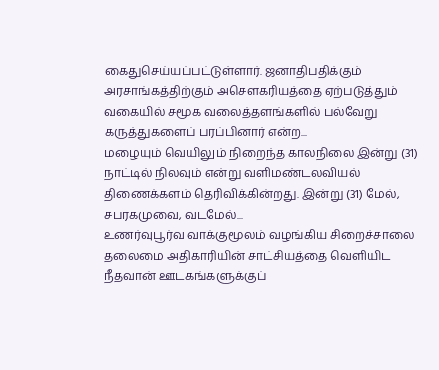கைதுசெய்யப்பட்டுள்ளார். ஜனாதிபதிக்கும் அரசாங்கத்திற்கும் அசௌகரியத்தை ஏற்படுத்தும் வகையில் சமூக வலைத்தளங்களில் பல்வேறு கருத்துகளைப் பரப்பினார் என்ற...
மழையும் வெயிலும் நிறைந்த காலநிலை இன்று (31) நாட்டில் நிலவும் என்று வளிமண்டலவியல் திணைக்களம் தெரிவிக்கின்றது. இன்று (31) மேல், சபரகமுவை, வடமேல்...
உணர்வுபூர்வ வாக்குமூலம் வழங்கிய சிறைச்சாலை தலைமை அதிகாரியின் சாட்சியத்தை வெளியிட நீதவான் ஊடகங்களுக்குப்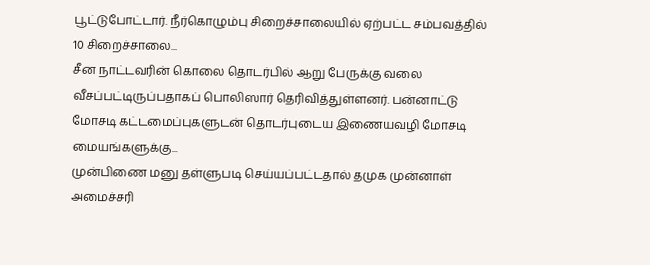பூட்டுபோட்டார். நீர்கொழும்பு சிறைச்சாலையில் ஏற்பட்ட சம்பவத்தில் 10 சிறைச்சாலை...
சீன நாட்டவரின் கொலை தொடர்பில் ஆறு பேருக்கு வலை வீசப்பட்டிருப்பதாகப் பொலிஸார் தெரிவித்துள்ளனர். பன்னாட்டு மோசடி கட்டமைப்புகளுடன் தொடர்புடைய இணையவழி மோசடி மையங்களுக்கு...
முன்பிணை மனு தள்ளுபடி செய்யப்பட்டதால் தமுக முன்னாள் அமைச்சரி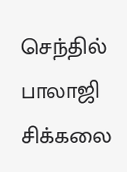செந்தில் பாலாஜி சிக்கலை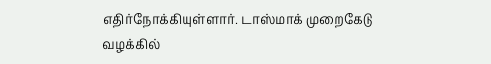எதிர்நோக்கியுள்ளார். டாஸ்மாக் முறைகேடு வழக்கில்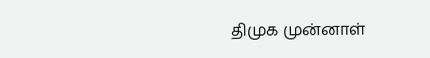திமுக முன்னாள்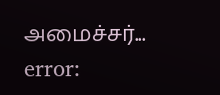அமைச்சர்...
error: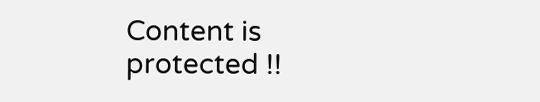Content is protected !!